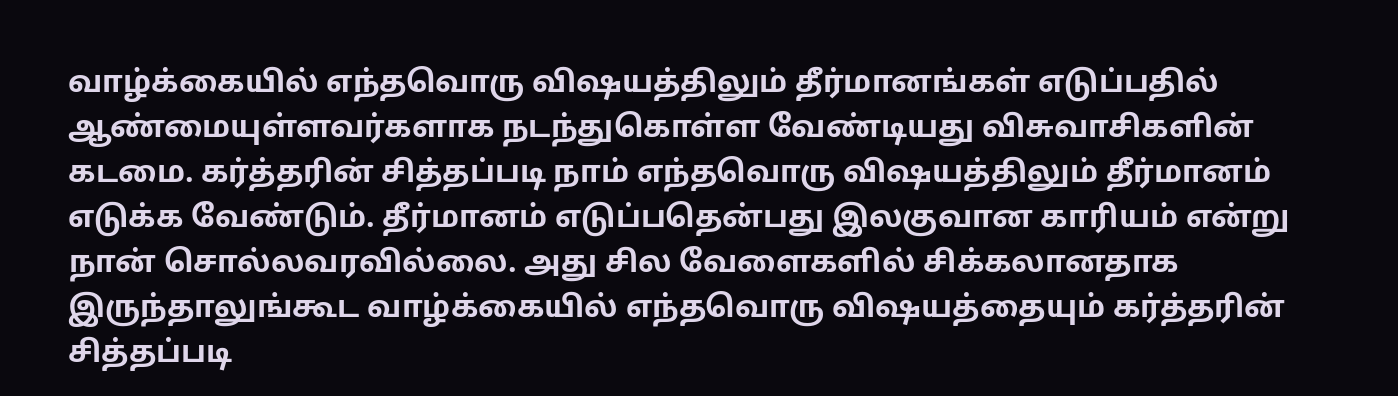வாழ்க்கையில் எந்தவொரு விஷயத்திலும் தீர்மானங்கள் எடுப்பதில் ஆண்மையுள்ளவர்களாக நடந்துகொள்ள வேண்டியது விசுவாசிகளின் கடமை. கர்த்தரின் சித்தப்படி நாம் எந்தவொரு விஷயத்திலும் தீர்மானம் எடுக்க வேண்டும். தீர்மானம் எடுப்பதென்பது இலகுவான காரியம் என்று நான் சொல்லவரவில்லை. அது சில வேளைகளில் சிக்கலானதாக இருந்தாலுங்கூட வாழ்க்கையில் எந்தவொரு விஷயத்தையும் கர்த்தரின் சித்தப்படி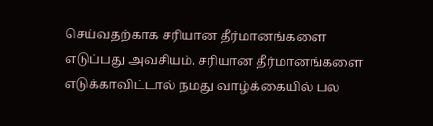செய்வதற்காக சரியான தீர்மானங்களை எடுப்பது அவசியம். சரியான தீர்மானங்களை எடுக்காவிட்டால் நமது வாழ்க்கையில் பல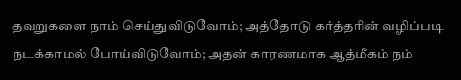தவறுகளை நாம் செய்துவிடுவோம்; அத்தோடு கர்த்தரின் வழிப்படி நடக்காமல் போய்விடுவோம்; அதன் காரணமாக ஆத்மீகம் நம்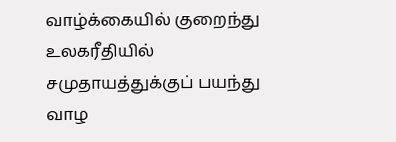வாழ்க்கையில் குறைந்து உலகரீதியில் சமுதாயத்துக்குப் பயந்து வாழ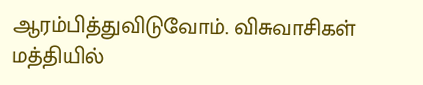ஆரம்பித்துவிடுவோம். விசுவாசிகள் மத்தியில்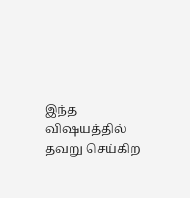இந்த விஷயத்தில் தவறு செய்கிற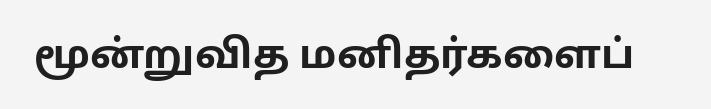மூன்றுவித மனிதர்களைப்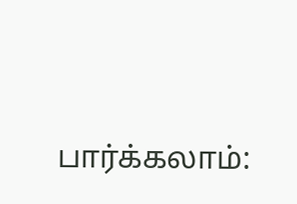பார்க்கலாம்: